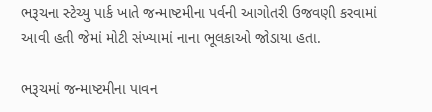ભરૂચના સ્ટેચ્યુ પાર્ક ખાતે જન્માષ્ટમીના પર્વની આગોતરી ઉજવણી કરવામાં આવી હતી જેમાં મોટી સંખ્યામાં નાના ભૂલકાઓ જોડાયા હતા.

ભરૂચમાં જન્માષ્ટમીના પાવન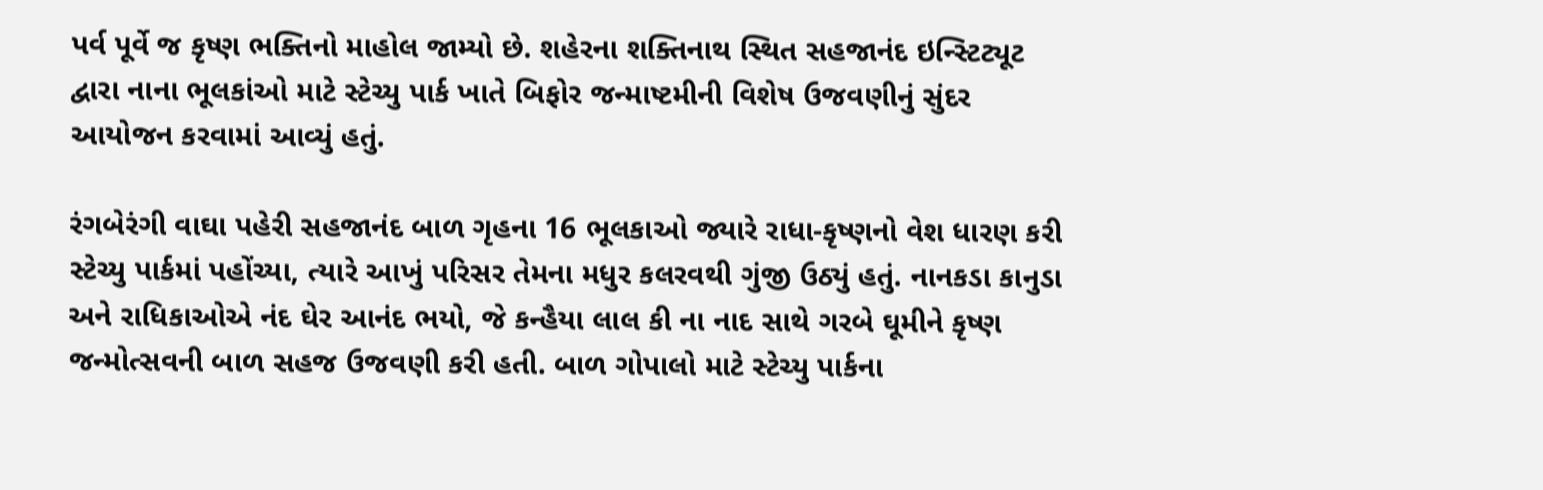પર્વ પૂર્વે જ કૃષ્ણ ભક્તિનો માહોલ જામ્યો છે. શહેરના શક્તિનાથ સ્થિત સહજાનંદ ઇન્સ્ટિટ્યૂટ દ્વારા નાના ભૂલકાંઓ માટે સ્ટેચ્યુ પાર્ક ખાતે બિફોર જન્માષ્ટમીની વિશેષ ઉજવણીનું સુંદર આયોજન કરવામાં આવ્યું હતું.

રંગબેરંગી વાઘા પહેરી સહજાનંદ બાળ ગૃહના 16 ભૂલકાઓ જ્યારે રાધા-કૃષ્ણનો વેશ ધારણ કરી સ્ટેચ્યુ પાર્કમાં પહોંચ્યા, ત્યારે આખું પરિસર તેમના મધુર કલરવથી ગુંજી ઉઠ્યું હતું. નાનકડા કાનુડા અને રાધિકાઓએ નંદ ઘેર આનંદ ભયો, જે કન્હૈયા લાલ કી ના નાદ સાથે ગરબે ઘૂમીને કૃષ્ણ જન્મોત્સવની બાળ સહજ ઉજવણી કરી હતી. બાળ ગોપાલો માટે સ્ટેચ્યુ પાર્કના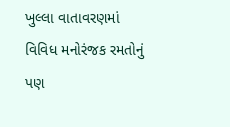ખુલ્લા વાતાવરણમાં વિવિધ મનોરંજક રમતોનું પણ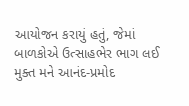આયોજન કરાયું હતું, જેમાં બાળકોએ ઉત્સાહભેર ભાગ લઈ મુક્ત મને આનંદ-પ્રમોદ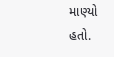માણ્યો હતો.